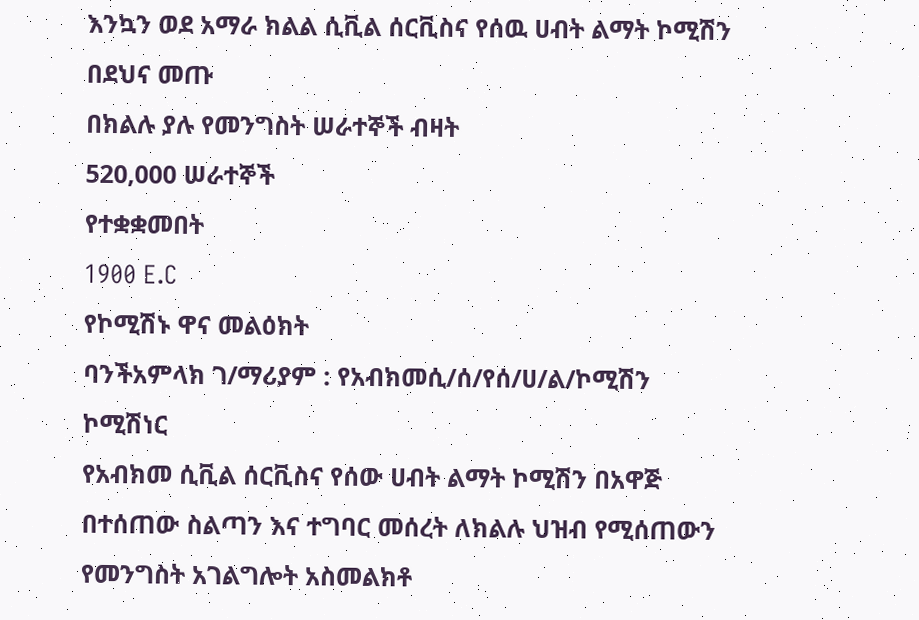እንኳን ወደ አማራ ክልል ሲቪል ሰርቪስና የሰዉ ሀብት ልማት ኮሚሽን በደህና መጡ
በክልሉ ያሉ የመንግስት ሠራተኞች ብዛት
520,000 ሠራተኞች
የተቋቋመበት
1900 E.C
የኮሚሽኑ ዋና መልዕክት
ባንችአምላክ ገ/ማሪያም : የአብክመሲ/ሰ/የሰ/ሀ/ል/ኮሚሽን ኮሚሽነር
የአብክመ ሲቪል ሰርቪስና የሰው ሀብት ልማት ኮሚሽን በአዋጅ በተሰጠው ስልጣን እና ተግባር መሰረት ለክልሉ ህዝብ የሚሰጠውን የመንግስት አገልግሎት አስመልክቶ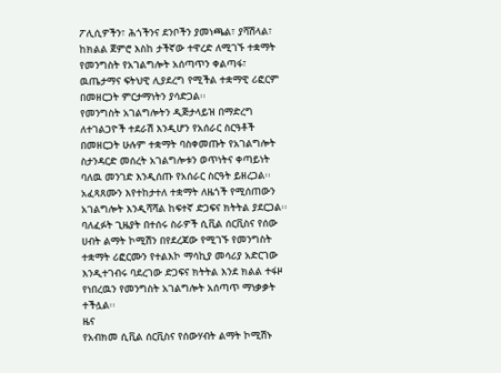ፖሊሲዎችን፣ ሕጎችንና ደንቦችን ያመነጫል፣ ያሻሽላል፣ ከክልል ጀምሮ እስከ ታችኛው ተዋረድ ለሚገኙ ተቋማት የመንግስት የአገልግሎት አሰጣጥን ቀልጣፋ፣ ዉጤታማና ፍትህዊ ሊያደረግ የሚችል ተቋማዊ ሪፎርም በመዘርጋት ምርታማነትን ያሳድጋል፡፡
የመንግስት አገልግሎትን ዲጅታላይዝ በማድረግ ለተገልጋዮች ተደራሽ እንዲሆን የአሰራር ስርዓቶች በመዘርጋት ሁሉም ተቋማት ባስቀመጡት የአገልግሎት ስታንዳርድ መሰረት አገልግሎቱን ወጥነትና ቀጣይነት ባለዉ መንገድ እንዲሰጡ የአሰራር ስርዓት ይዘረጋል፡፡ አፈጻጸሙን እየተከታተለ ተቋማት ለዜጎች የሚሰጠውን አገልግሎት እንዲሻሻል ከፍተኛ ድጋፍና ክትትል ያደርጋል፡፡ ባለፈፉት ጊዜያት በተሰሩ ስራዎች ሲቪል ሰርቪስና የሰው ሀብት ልማት ኮሚሽን በየደረጃው የሚገኙ የመንግስት ተቋማት ሪፎርሙን የተልእኮ ማሳኪያ መሳሪያ አድርገው እንዲተገብሩ ባደረገው ድጋፍና ክትትል እንደ ክልል ተፋዞ የነበረዉን የመንግስት አገልግሎት አሰጣጥ ማነቃቃት ተችሏል፡፡
ዜና
የአብክመ ሲቪል ሰርቪስና የሰውሃብት ልማት ኮሚሽኑ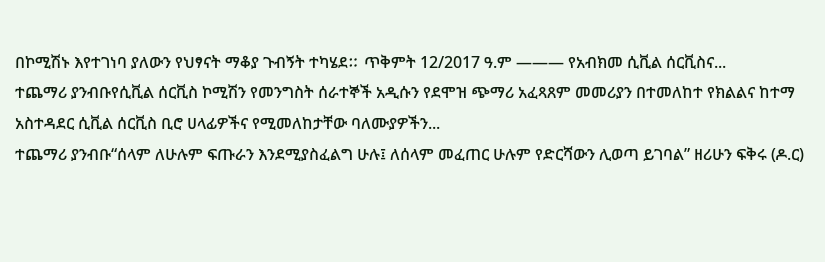በኮሚሽኑ እየተገነባ ያለውን የህፃናት ማቆያ ጉብኝት ተካሄደⵆ ጥቅምት 12/2017 ዓ.ም ——— የአብክመ ሲቪል ሰርቪስና...
ተጨማሪ ያንብቡየሲቪል ሰርቪስ ኮሚሽን የመንግስት ሰራተኞች አዲሱን የደሞዝ ጭማሪ አፈጻጸም መመሪያን በተመለከተ የክልልና ከተማ አስተዳደር ሲቪል ሰርቪስ ቢሮ ሀላፊዎችና የሚመለከታቸው ባለሙያዎችን...
ተጨማሪ ያንብቡ“ሰላም ለሁሉም ፍጡራን እንደሚያስፈልግ ሁሉ፤ ለሰላም መፈጠር ሁሉም የድርሻውን ሊወጣ ይገባል” ዘሪሁን ፍቅሩ (ዶ.ር)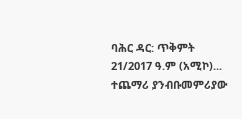ባሕር ዳር: ጥቅምት 21/2017 ዓ.ም (አሚኮ)...
ተጨማሪ ያንብቡመምሪያው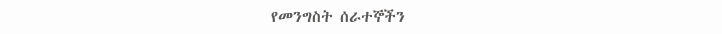የመንግስት ሰራተኞችን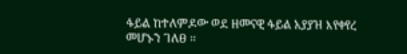ፋይል ከተለምዶው ወደ ዘመናዊ ፋይል አያያዝ እየቀየረ መሆኑን ገለፀ ፡፡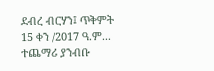ደብረ ብርሃን፤ ጥቅምት 15 ቀን /2017 ዓ.ም...
ተጨማሪ ያንብቡ